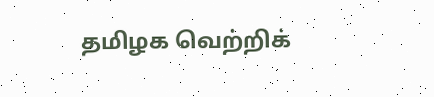தமிழக வெற்றிக்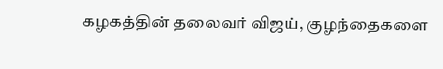கழகத்தின் தலைவர் விஜய், குழந்தைகளை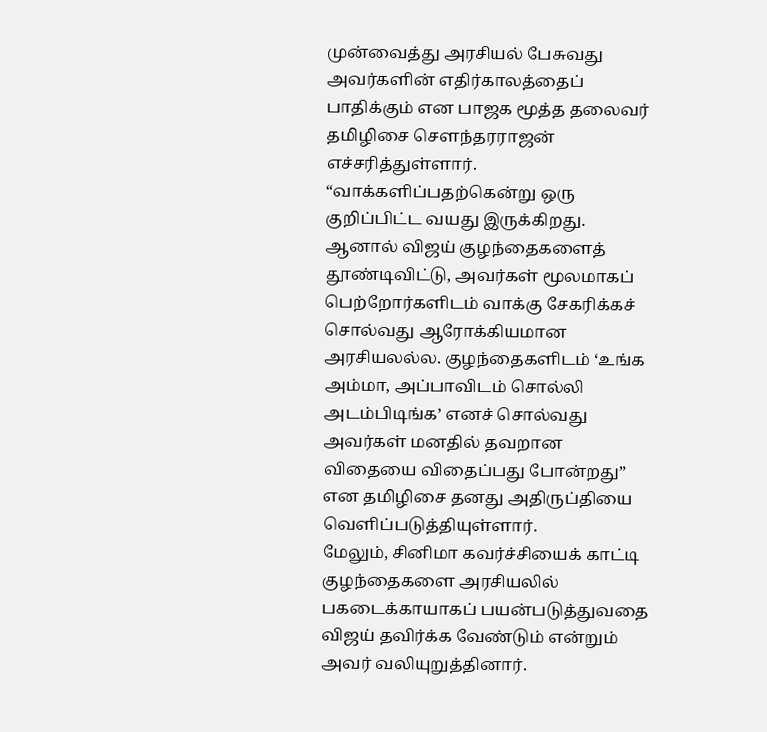முன்வைத்து அரசியல் பேசுவது அவர்களின் எதிர்காலத்தைப் பாதிக்கும் என பாஜக மூத்த தலைவர் தமிழிசை சௌந்தரராஜன் எச்சரித்துள்ளார். “வாக்களிப்பதற்கென்று ஒரு குறிப்பிட்ட வயது இருக்கிறது. ஆனால் விஜய் குழந்தைகளைத் தூண்டிவிட்டு, அவர்கள் மூலமாகப் பெற்றோர்களிடம் வாக்கு சேகரிக்கச் சொல்வது ஆரோக்கியமான அரசியலல்ல. குழந்தைகளிடம் ‘உங்க அம்மா, அப்பாவிடம் சொல்லி அடம்பிடிங்க’ எனச் சொல்வது அவர்கள் மனதில் தவறான விதையை விதைப்பது போன்றது” என தமிழிசை தனது அதிருப்தியை வெளிப்படுத்தியுள்ளார்.
மேலும், சினிமா கவர்ச்சியைக் காட்டி குழந்தைகளை அரசியலில் பகடைக்காயாகப் பயன்படுத்துவதை விஜய் தவிர்க்க வேண்டும் என்றும் அவர் வலியுறுத்தினார்.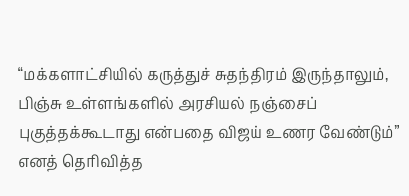“மக்களாட்சியில் கருத்துச் சுதந்திரம் இருந்தாலும், பிஞ்சு உள்ளங்களில் அரசியல் நஞ்சைப் புகுத்தக்கூடாது என்பதை விஜய் உணர வேண்டும்” எனத் தெரிவித்த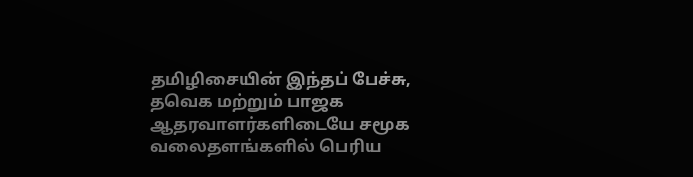தமிழிசையின் இந்தப் பேச்சு, தவெக மற்றும் பாஜக ஆதரவாளர்களிடையே சமூக வலைதளங்களில் பெரிய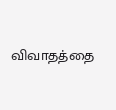விவாதத்தை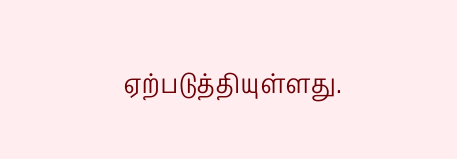ஏற்படுத்தியுள்ளது.